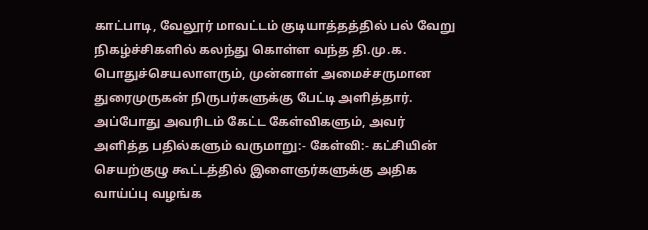காட்பாடி, வேலூர் மாவட்டம் குடியாத்தத்தில் பல் வேறு நிகழ்ச்சிகளில் கலந்து கொள்ள வந்த தி.மு.க. பொதுச்செயலாளரும், முன்னாள் அமைச்சருமான துரைமுருகன் நிருபர்களுக்கு பேட்டி அளித்தார். அப்போது அவரிடம் கேட்ட கேள்விகளும், அவர் அளித்த பதில்களும் வருமாறு:- கேள்வி:- கட்சியின் செயற்குழு கூட்டத்தில் இளைஞர்களுக்கு அதிக வாய்ப்பு வழங்க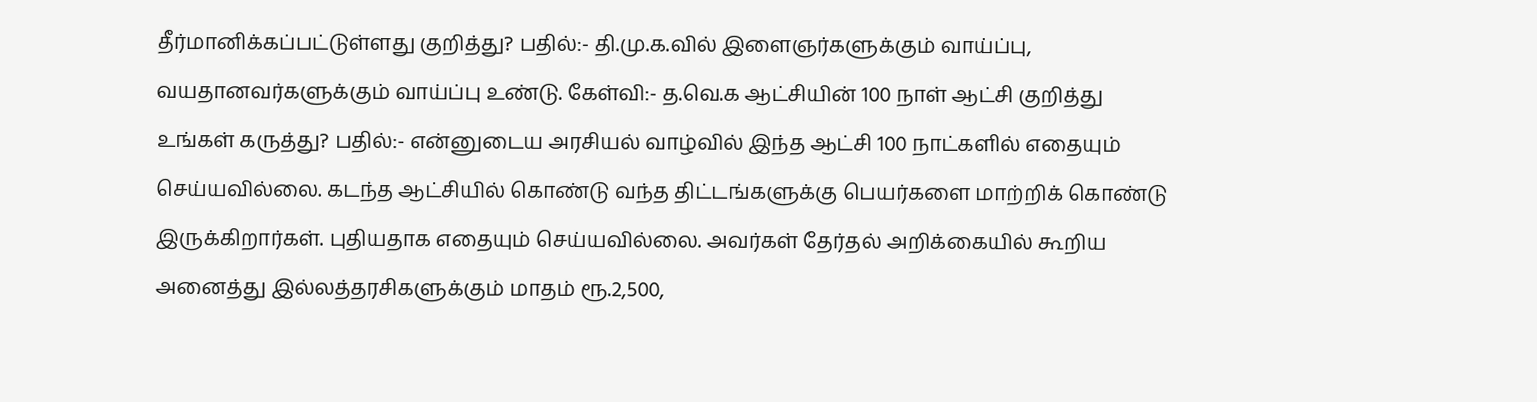தீர்மானிக்கப்பட்டுள்ளது குறித்து? பதில்:- தி.மு.க.வில் இளைஞர்களுக்கும் வாய்ப்பு, வயதானவர்களுக்கும் வாய்ப்பு உண்டு. கேள்வி:- த.வெ.க ஆட்சியின் 100 நாள் ஆட்சி குறித்து உங்கள் கருத்து? பதில்:- என்னுடைய அரசியல் வாழ்வில் இந்த ஆட்சி 100 நாட்களில் எதையும் செய்யவில்லை. கடந்த ஆட்சியில் கொண்டு வந்த திட்டங்களுக்கு பெயர்களை மாற்றிக் கொண்டு இருக்கிறார்கள். புதியதாக எதையும் செய்யவில்லை. அவர்கள் தேர்தல் அறிக்கையில் கூறிய அனைத்து இல்லத்தரசிகளுக்கும் மாதம் ரூ.2,500,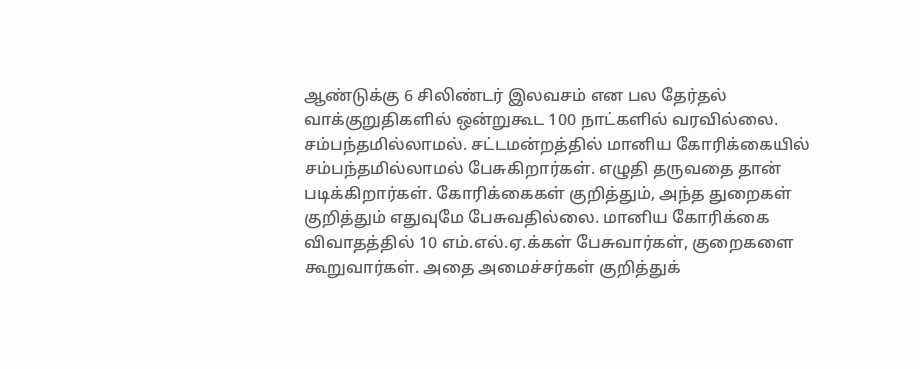ஆண்டுக்கு 6 சிலிண்டர் இலவசம் என பல தேர்தல் வாக்குறுதிகளில் ஒன்றுகூட 100 நாட்களில் வரவில்லை. சம்பந்தமில்லாமல். சட்டமன்றத்தில் மானிய கோரிக்கையில் சம்பந்தமில்லாமல் பேசுகிறார்கள். எழுதி தருவதை தான் படிக்கிறார்கள். கோரிக்கைகள் குறித்தும், அந்த துறைகள் குறித்தும் எதுவுமே பேசுவதில்லை. மானிய கோரிக்கை விவாதத்தில் 10 எம்.எல்.ஏ.க்கள் பேசுவார்கள், குறைகளை கூறுவார்கள். அதை அமைச்சர்கள் குறித்துக்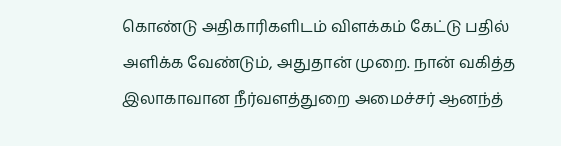கொண்டு அதிகாரிகளிடம் விளக்கம் கேட்டு பதில் அளிக்க வேண்டும், அதுதான் முறை. நான் வகித்த இலாகாவான நீர்வளத்துறை அமைச்சர் ஆனந்த்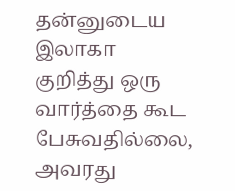தன்னுடைய இலாகா குறித்து ஒரு வார்த்தை கூட பேசுவதில்லை, அவரது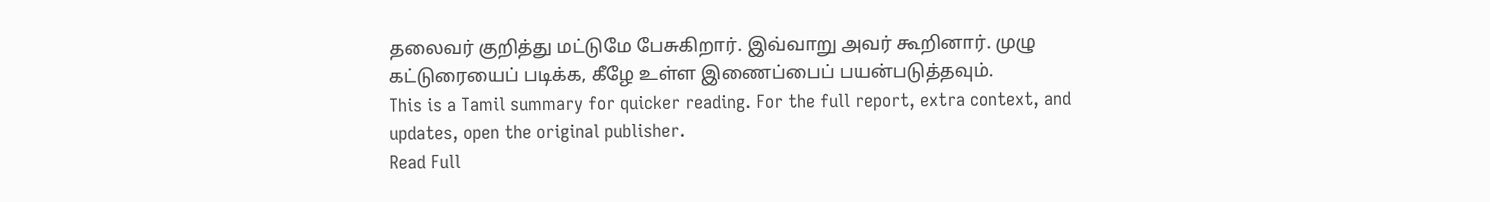தலைவர் குறித்து மட்டுமே பேசுகிறார். இவ்வாறு அவர் கூறினார். முழு கட்டுரையைப் படிக்க, கீழே உள்ள இணைப்பைப் பயன்படுத்தவும்.
This is a Tamil summary for quicker reading. For the full report, extra context, and updates, open the original publisher.
Read Full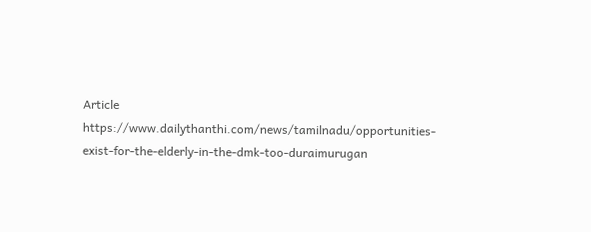Article
https://www.dailythanthi.com/news/tamilnadu/opportunities-exist-for-the-elderly-in-the-dmk-too-duraimurugan